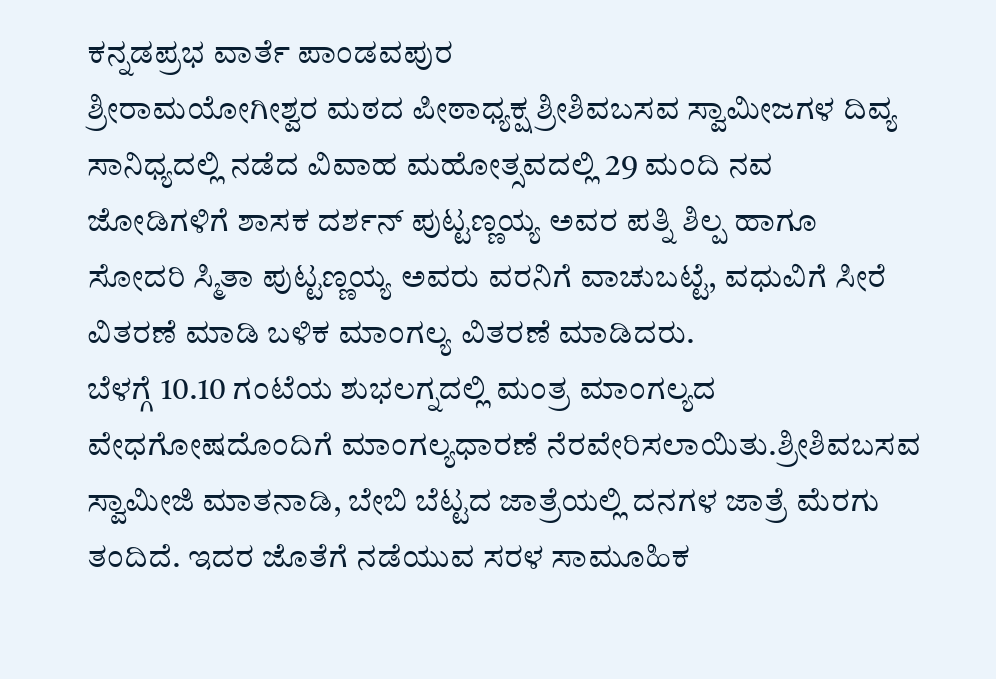ಕನ್ನಡಪ್ರಭ ವಾರ್ತೆ ಪಾಂಡವಪುರ
ಶ್ರೀರಾಮಯೋಗೀಶ್ವರ ಮಠದ ಪೀಠಾಧ್ಯಕ್ಷ ಶ್ರೀಶಿವಬಸವ ಸ್ವಾಮೀಜಗಳ ದಿವ್ಯ ಸಾನಿಧ್ಯದಲ್ಲಿ ನಡೆದ ವಿವಾಹ ಮಹೋತ್ಸವದಲ್ಲಿ 29 ಮಂದಿ ನವ ಜೋಡಿಗಳಿಗೆ ಶಾಸಕ ದರ್ಶನ್ ಪುಟ್ಟಣ್ಣಯ್ಯ ಅವರ ಪತ್ನಿ ಶಿಲ್ಪ ಹಾಗೂ ಸೋದರಿ ಸ್ಮಿತಾ ಪುಟ್ಟಣ್ಣಯ್ಯ ಅವರು ವರನಿಗೆ ವಾಚುಬಟ್ಟೆ, ವಧುವಿಗೆ ಸೀರೆ ವಿತರಣೆ ಮಾಡಿ ಬಳಿಕ ಮಾಂಗಲ್ಯ ವಿತರಣೆ ಮಾಡಿದರು.
ಬೆಳಗ್ಗೆ 10.10 ಗಂಟೆಯ ಶುಭಲಗ್ನದಲ್ಲಿ ಮಂತ್ರ ಮಾಂಗಲ್ಯದ ವೇಧಗೋಷದೊಂದಿಗೆ ಮಾಂಗಲ್ಯಧಾರಣೆ ನೆರವೇರಿಸಲಾಯಿತು.ಶ್ರೀಶಿವಬಸವ ಸ್ವಾಮೀಜಿ ಮಾತನಾಡಿ, ಬೇಬಿ ಬೆಟ್ಟದ ಜಾತ್ರೆಯಲ್ಲಿ ದನಗಳ ಜಾತ್ರೆ ಮೆರಗು ತಂದಿದೆ. ಇದರ ಜೊತೆಗೆ ನಡೆಯುವ ಸರಳ ಸಾಮೂಹಿಕ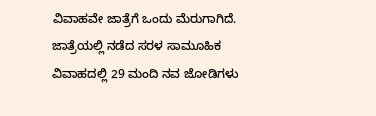ವಿವಾಹವೇ ಜಾತ್ರೆಗೆ ಒಂದು ಮೆರುಗಾಗಿದೆ. ಜಾತ್ರೆಯಲ್ಲಿ ನಡೆದ ಸರಳ ಸಾಮೂಹಿಕ ವಿವಾಹದಲ್ಲಿ 29 ಮಂದಿ ನವ ಜೋಡಿಗಳು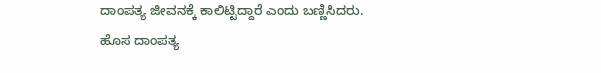ದಾಂಪತ್ಯ ಜೀವನಕ್ಕೆ ಕಾಲಿಟ್ಟಿದ್ದಾರೆ ಎಂದು ಬಣ್ಣಿಸಿದರು.
ಹೊಸ ದಾಂಪತ್ಯ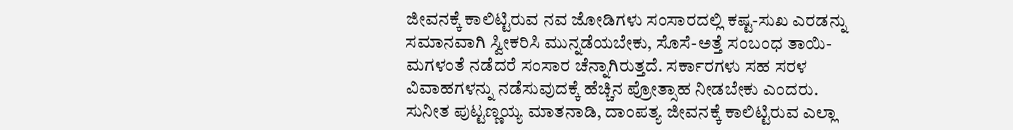ಜೀವನಕ್ಕೆ ಕಾಲಿಟ್ಟಿರುವ ನವ ಜೋಡಿಗಳು ಸಂಸಾರದಲ್ಲಿ ಕಷ್ಟ-ಸುಖ ಎರಡನ್ನು ಸಮಾನವಾಗಿ ಸ್ವೀಕರಿಸಿ ಮುನ್ನಡೆಯಬೇಕು, ಸೊಸೆ-ಅತ್ತೆ ಸಂಬಂಧ ತಾಯಿ-ಮಗಳಂತೆ ನಡೆದರೆ ಸಂಸಾರ ಚೆನ್ನಾಗಿರುತ್ತದೆ. ಸರ್ಕಾರಗಳು ಸಹ ಸರಳ ವಿವಾಹಗಳನ್ನು ನಡೆಸುವುದಕ್ಕೆ ಹೆಚ್ಚಿನ ಪ್ರೋತ್ಸಾಹ ನೀಡಬೇಕು ಎಂದರು.
ಸುನೀತ ಪುಟ್ಟಣ್ಣಯ್ಯ ಮಾತನಾಡಿ, ದಾಂಪತ್ಯ ಜೀವನಕ್ಕೆ ಕಾಲಿಟ್ಟಿರುವ ಎಲ್ಲಾ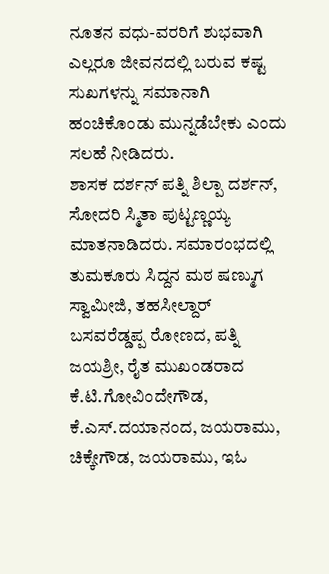ನೂತನ ವಧು-ವರರಿಗೆ ಶುಭವಾಗಿ ಎಲ್ಲರೂ ಜೀವನದಲ್ಲಿ ಬರುವ ಕಷ್ಟ ಸುಖಗಳನ್ನು ಸಮಾನಾಗಿ ಹಂಚಿಕೊಂಡು ಮುನ್ನಡೆಬೇಕು ಎಂದು ಸಲಹೆ ನೀಡಿದರು.
ಶಾಸಕ ದರ್ಶನ್ ಪತ್ನಿ ಶಿಲ್ಪಾ ದರ್ಶನ್, ಸೋದರಿ ಸ್ಮಿತಾ ಪುಟ್ಟಣ್ಣಯ್ಯ ಮಾತನಾಡಿದರು. ಸಮಾರಂಭದಲ್ಲಿ ತುಮಕೂರು ಸಿದ್ದನ ಮಠ ಷಣ್ಮುಗ ಸ್ವಾಮೀಜಿ, ತಹಸೀಲ್ದಾರ್ ಬಸವರೆಡ್ಡಪ್ಪ ರೋಣದ, ಪತ್ನಿ ಜಯಶ್ರೀ, ರೈತ ಮುಖಂಡರಾದ ಕೆ.ಟಿ.ಗೋವಿಂದೇಗೌಡ, ಕೆ.ಎಸ್.ದಯಾನಂದ, ಜಯರಾಮು, ಚಿಕ್ಕೇಗೌಡ, ಜಯರಾಮು, ಇಓ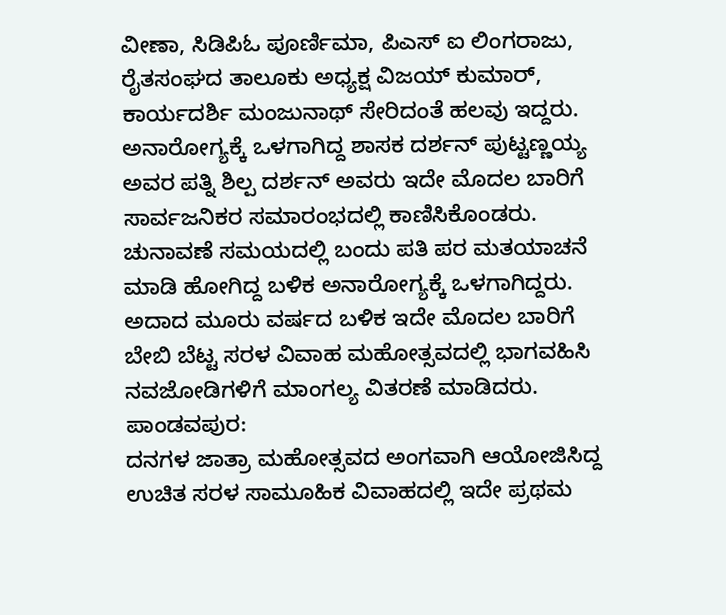ವೀಣಾ, ಸಿಡಿಪಿಓ ಪೂರ್ಣಿಮಾ, ಪಿಎಸ್ ಐ ಲಿಂಗರಾಜು, ರೈತಸಂಘದ ತಾಲೂಕು ಅಧ್ಯಕ್ಷ ವಿಜಯ್ ಕುಮಾರ್, ಕಾರ್ಯದರ್ಶಿ ಮಂಜುನಾಥ್ ಸೇರಿದಂತೆ ಹಲವು ಇದ್ದರು.
ಅನಾರೋಗ್ಯಕ್ಕೆ ಒಳಗಾಗಿದ್ದ ಶಾಸಕ ದರ್ಶನ್ ಪುಟ್ಟಣ್ಣಯ್ಯ ಅವರ ಪತ್ನಿ ಶಿಲ್ಪ ದರ್ಶನ್ ಅವರು ಇದೇ ಮೊದಲ ಬಾರಿಗೆ ಸಾರ್ವಜನಿಕರ ಸಮಾರಂಭದಲ್ಲಿ ಕಾಣಿಸಿಕೊಂಡರು. ಚುನಾವಣೆ ಸಮಯದಲ್ಲಿ ಬಂದು ಪತಿ ಪರ ಮತಯಾಚನೆ ಮಾಡಿ ಹೋಗಿದ್ದ ಬಳಿಕ ಅನಾರೋಗ್ಯಕ್ಕೆ ಒಳಗಾಗಿದ್ದರು. ಅದಾದ ಮೂರು ವರ್ಷದ ಬಳಿಕ ಇದೇ ಮೊದಲ ಬಾರಿಗೆ ಬೇಬಿ ಬೆಟ್ಟ ಸರಳ ವಿವಾಹ ಮಹೋತ್ಸವದಲ್ಲಿ ಭಾಗವಹಿಸಿ ನವಜೋಡಿಗಳಿಗೆ ಮಾಂಗಲ್ಯ ವಿತರಣೆ ಮಾಡಿದರು.
ಪಾಂಡವಪುರ:
ದನಗಳ ಜಾತ್ರಾ ಮಹೋತ್ಸವದ ಅಂಗವಾಗಿ ಆಯೋಜಿಸಿದ್ದ ಉಚಿತ ಸರಳ ಸಾಮೂಹಿಕ ವಿವಾಹದಲ್ಲಿ ಇದೇ ಪ್ರಥಮ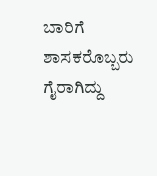ಬಾರಿಗೆ ಶಾಸಕರೊಬ್ಬರು ಗೈರಾಗಿದ್ದು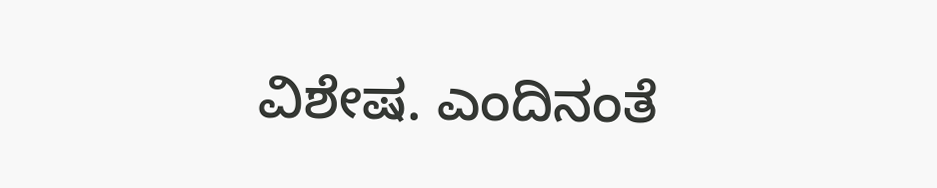ವಿಶೇಷ. ಎಂದಿನಂತೆ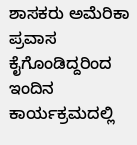ಶಾಸಕರು ಅಮೆರಿಕಾ ಪ್ರವಾಸ ಕೈಗೊಂಡಿದ್ದರಿಂದ ಇಂದಿನ ಕಾರ್ಯಕ್ರಮದಲ್ಲಿ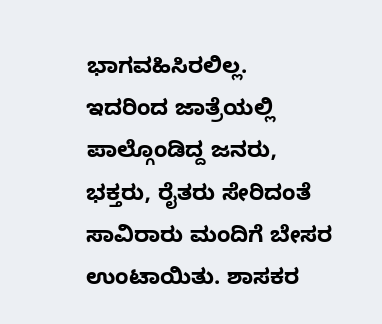ಭಾಗವಹಿಸಿರಲಿಲ್ಲ. ಇದರಿಂದ ಜಾತ್ರೆಯಲ್ಲಿ ಪಾಲ್ಗೊಂಡಿದ್ದ ಜನರು, ಭಕ್ತರು, ರೈತರು ಸೇರಿದಂತೆ ಸಾವಿರಾರು ಮಂದಿಗೆ ಬೇಸರ ಉಂಟಾಯಿತು. ಶಾಸಕರ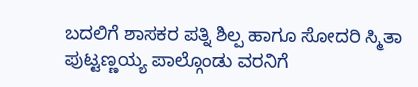ಬದಲಿಗೆ ಶಾಸಕರ ಪತ್ನಿ ಶಿಲ್ಪ ಹಾಗೂ ಸೋದರಿ ಸ್ಮಿತಾ ಪುಟ್ಟಣ್ಣಯ್ಯ ಪಾಲ್ಗೊಂಡು ವರನಿಗೆ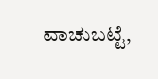ವಾಚುಬಟ್ಟೆ,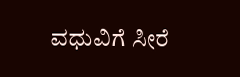ವಧುವಿಗೆ ಸೀರೆ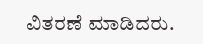ವಿತರಣೆ ಮಾಡಿದರು.